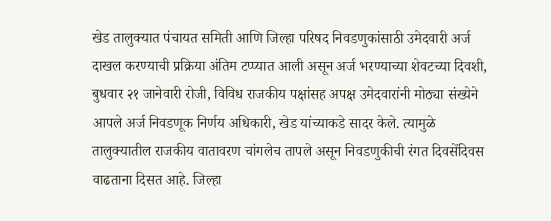खेड तालुक्यात पंचायत समिती आणि जिल्हा परिषद निवडणुकांसाठी उमेदवारी अर्ज दाखल करण्याची प्रक्रिया अंतिम टप्प्यात आली असून अर्ज भरण्याच्या शेवटच्या दिवशी, बुधवार २१ जानेवारी रोजी, विविध राजकीय पक्षांसह अपक्ष उमेदवारांनी मोठ्या संख्येने आपले अर्ज निवडणूक निर्णय अधिकारी, खेड यांच्याकडे सादर केले. त्यामुळे तालुक्यातील राजकीय वातावरण चांगलेच तापले असून निवडणुकीची रंगत दिवसेंदिवस वाढताना दिसत आहे. जिल्हा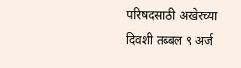परिषदसाठी अखेरच्या दिवशी तब्बल ९ अर्ज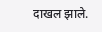दाखल झाले.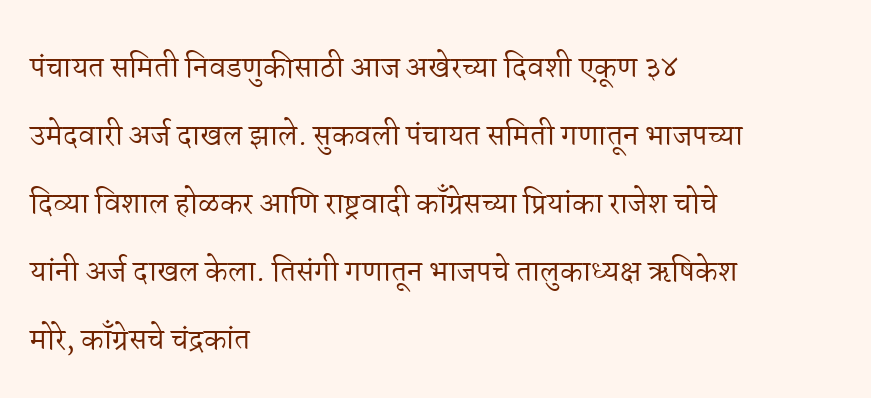पंचायत समिती निवडणुकीसाठी आज अखेरच्या दिवशी एकूण ३४ उमेदवारी अर्ज दाखल झाले. सुकवली पंचायत समिती गणातून भाजपच्या दिव्या विशाल होळकर आणि राष्ट्रवादी काँग्रेसच्या प्रियांका राजेश चोचे यांनी अर्ज दाखल केला. तिसंगी गणातून भाजपचे तालुकाध्यक्ष ऋषिकेश मोरे, काँग्रेसचे चंद्रकांत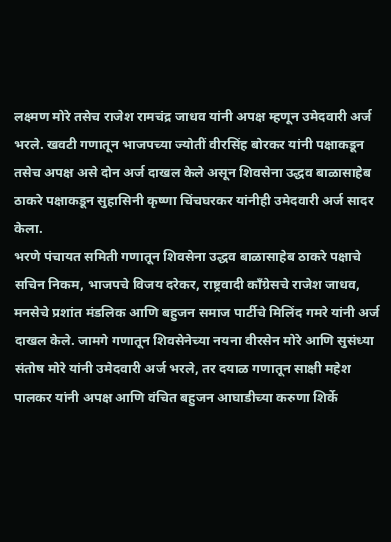लक्ष्मण मोरे तसेच राजेश रामचंद्र जाधव यांनी अपक्ष म्हणून उमेदवारी अर्ज भरले. खवटी गणातून भाजपच्या ज्योतीं वीरसिंह बोरकर यांनी पक्षाकडून तसेच अपक्ष असे दोन अर्ज दाखल केले असून शिवसेना उद्धव बाळासाहेब ठाकरे पक्षाकडून सुहासिनी कृष्णा चिंचघरकर यांनीही उमेदवारी अर्ज सादर केला.
भरणे पंचायत समिती गणातून शिवसेना उद्धव बाळासाहेब ठाकरे पक्षाचे सचिन निकम, भाजपचे विजय दरेकर, राष्ट्रवादी काँग्रेसचे राजेश जाधव, मनसेचे प्रशांत मंडलिक आणि बहुजन समाज पार्टीचे मिलिंद गमरे यांनी अर्ज दाखल केले. जामगे गणातून शिवसेनेच्या नयना वीरसेन मोरे आणि सुसंध्या संतोष मोरे यांनी उमेदवारी अर्ज भरले, तर दयाळ गणातून साक्षी महेश पालकर यांनी अपक्ष आणि वंचित बहुजन आघाडीच्या करुणा शिर्के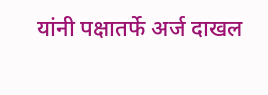यांनी पक्षातर्फे अर्ज दाखल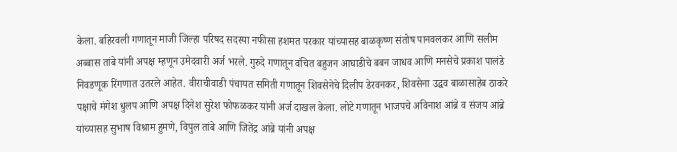केला. बहिरवली गणातून माजी जिल्हा परिषद सदस्या नफीसा हशमत परकार यांच्यासह बाळकृष्ण संतोष पानवलकर आणि सलीम अब्बास तांबे यांनी अपक्ष म्हणून उमेदवारी अर्ज भरले. गुरुदे गणातून वंचित बहुजन आघाडीचे बबन जाधव आणि मनसेचे प्रकाश पालंडे निवडणूक रिंगणात उतरले आहेत. वीराचीवाडी पंचायत समिती गणातून शिवसेनेचे दिलीप डेरवनकर, शिवसेना उद्धव बाळासाहेब ठाकरे पक्षाचे मंगेश धुलप आणि अपक्ष दिनेश सुरेश फोफळकर यांनी अर्ज दाखल केला. लोटे गणातून भाजपचे अविनाश आंब्रे व संजय आंब्रे यांच्यासह सुभाष विश्राम हुमणे, विपुल तांबे आणि जितेंद्र आंब्रे यांनी अपक्ष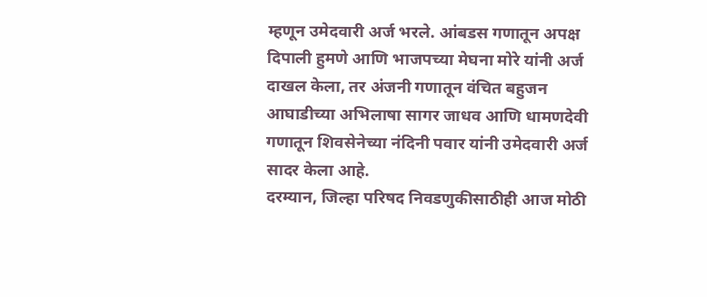म्हणून उमेदवारी अर्ज भरले. आंबडस गणातून अपक्ष दिपाली हुमणे आणि भाजपच्या मेघना मोरे यांनी अर्ज दाखल केला, तर अंजनी गणातून वंचित बहुजन आघाडीच्या अभिलाषा सागर जाधव आणि धामणदेवी गणातून शिवसेनेच्या नंदिनी पवार यांनी उमेदवारी अर्ज सादर केला आहे.
दरम्यान, जिल्हा परिषद निवडणुकीसाठीही आज मोठी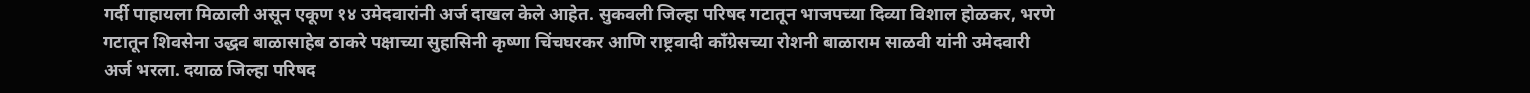गर्दी पाहायला मिळाली असून एकूण १४ उमेदवारांनी अर्ज दाखल केले आहेत. सुकवली जिल्हा परिषद गटातून भाजपच्या दिव्या विशाल होळकर, भरणे गटातून शिवसेना उद्धव बाळासाहेब ठाकरे पक्षाच्या सुहासिनी कृष्णा चिंचघरकर आणि राष्ट्रवादी काँग्रेसच्या रोशनी बाळाराम साळवी यांनी उमेदवारी अर्ज भरला. दयाळ जिल्हा परिषद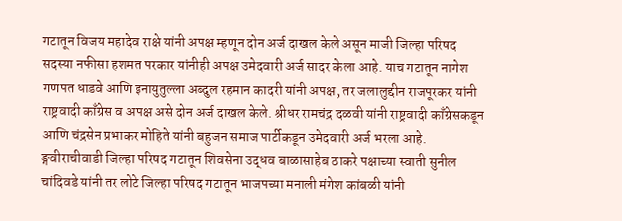गटातून विजय महादेव राक्षे यांनी अपक्ष म्हणून दोन अर्ज दाखल केले असून माजी जिल्हा परिषद सदस्या नफीसा हशमत परकार यांनीही अपक्ष उमेदवारी अर्ज सादर केला आहे. याच गटातून नागेश गणपत धाडवे आणि इनायुतुल्ला अब्दुल रहमान कादरी यांनी अपक्ष, तर जलालुद्दीन राजपूरकर यांनी राष्ट्रवादी काँग्रेस व अपक्ष असे दोन अर्ज दाखल केले. श्रीधर रामचंद्र दळवी यांनी राष्ट्रवादी काँग्रेसकडून आणि चंद्रसेन प्रभाकर मोहिते यांनी बहुजन समाज पार्टीकडून उमेदवारी अर्ज भरला आहे. ङ्गवीराचीवाडी जिल्हा परिषद गटातून शिवसेना उद्धव बाळासाहेब ठाकरे पक्षाच्या स्वाती सुनील चांदिवडे यांनी तर लोटे जिल्हा परिषद गटातून भाजपच्या मनाली मंगेश कांबळी यांनी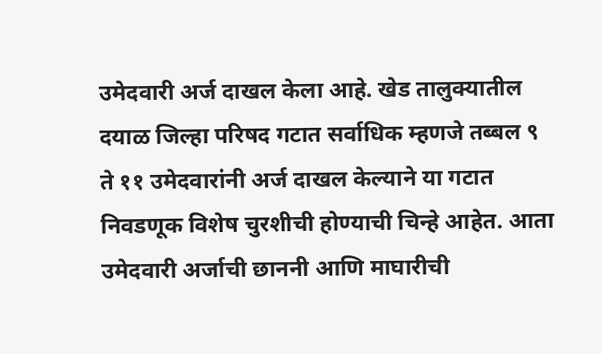उमेदवारी अर्ज दाखल केला आहे. खेड तालुक्यातील दयाळ जिल्हा परिषद गटात सर्वाधिक म्हणजे तब्बल ९ ते ११ उमेदवारांनी अर्ज दाखल केल्याने या गटात निवडणूक विशेष चुरशीची होण्याची चिन्हे आहेत. आता उमेदवारी अर्जाची छाननी आणि माघारीची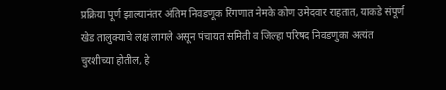प्रक्रिया पूर्ण झाल्यानंतर अंतिम निवडणूक रिंगणात नेमके कोण उमेदवार राहतात, याकडे संपूर्ण खेड तालुक्याचे लक्ष लागले असून पंचायत समिती व जिल्हा परिषद निवडणुका अत्यंत चुरशीच्या होतील, हे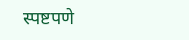स्पष्टपणे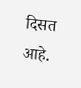दिसत आहे.